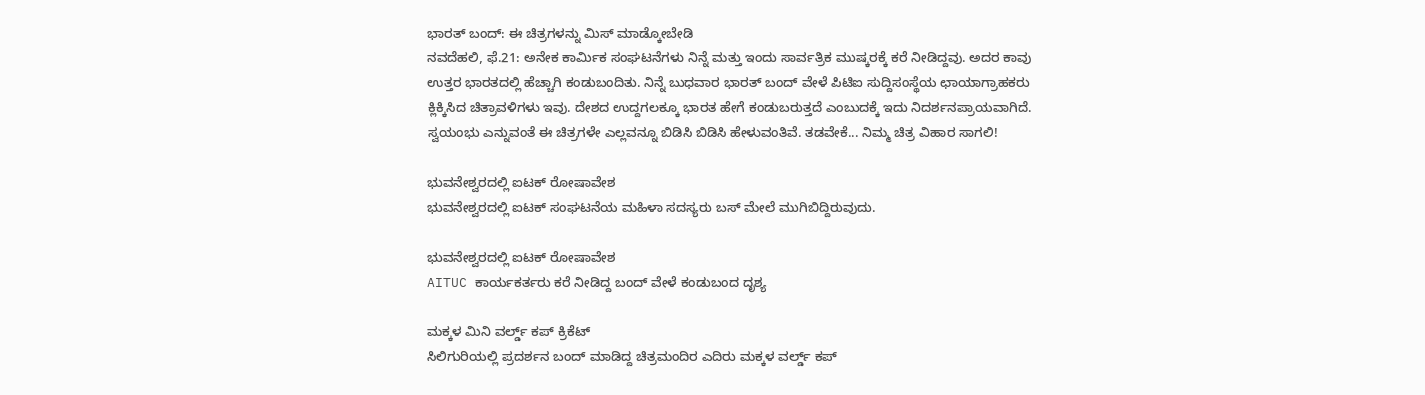ಭಾರತ್ ಬಂದ್: ಈ ಚಿತ್ರಗಳನ್ನು ಮಿಸ್ ಮಾಡ್ಕೋಬೇಡಿ
ನವದೆಹಲಿ, ಫೆ.21: ಅನೇಕ ಕಾರ್ಮಿಕ ಸಂಘಟನೆಗಳು ನಿನ್ನೆ ಮತ್ತು ಇಂದು ಸಾರ್ವತ್ರಿಕ ಮುಷ್ಕರಕ್ಕೆ ಕರೆ ನೀಡಿದ್ದವು. ಅದರ ಕಾವು ಉತ್ತರ ಭಾರತದಲ್ಲಿ ಹೆಚ್ಚಾಗಿ ಕಂಡುಬಂದಿತು. ನಿನ್ನೆ ಬುಧವಾರ ಭಾರತ್ ಬಂದ್ ವೇಳೆ ಪಿಟಿಐ ಸುದ್ದಿಸಂಸ್ಥೆಯ ಛಾಯಾಗ್ರಾಹಕರು ಕ್ಲಿಕ್ಕಿಸಿದ ಚಿತ್ರಾವಳಿಗಳು ಇವು. ದೇಶದ ಉದ್ದಗಲಕ್ಕೂ ಭಾರತ ಹೇಗೆ ಕಂಡುಬರುತ್ತದೆ ಎಂಬುದಕ್ಕೆ ಇದು ನಿದರ್ಶನಪ್ರಾಯವಾಗಿದೆ.
ಸ್ವಯಂಭು ಎನ್ನುವಂತೆ ಈ ಚಿತ್ರಗಳೇ ಎಲ್ಲವನ್ನೂ ಬಿಡಿಸಿ ಬಿಡಿಸಿ ಹೇಳುವಂತಿವೆ. ತಡವೇಕೆ... ನಿಮ್ಮ ಚಿತ್ರ ವಿಹಾರ ಸಾಗಲಿ!

ಭುವನೇಶ್ವರದಲ್ಲಿ ಐಟಕ್ ರೋಷಾವೇಶ
ಭುವನೇಶ್ವರದಲ್ಲಿ ಐಟಕ್ ಸಂಘಟನೆಯ ಮಹಿಳಾ ಸದಸ್ಯರು ಬಸ್ ಮೇಲೆ ಮುಗಿಬಿದ್ದಿರುವುದು.

ಭುವನೇಶ್ವರದಲ್ಲಿ ಐಟಕ್ ರೋಷಾವೇಶ
AITUC ಕಾರ್ಯಕರ್ತರು ಕರೆ ನೀಡಿದ್ದ ಬಂದ್ ವೇಳೆ ಕಂಡುಬಂದ ದೃಶ್ಯ

ಮಕ್ಕಳ ಮಿನಿ ವರ್ಲ್ಡ್ ಕಪ್ ಕ್ರಿಕೆಟ್
ಸಿಲಿಗುರಿಯಲ್ಲಿ ಪ್ರದರ್ಶನ ಬಂದ್ ಮಾಡಿದ್ದ ಚಿತ್ರಮಂದಿರ ಎದಿರು ಮಕ್ಕಳ ವರ್ಲ್ಡ್ ಕಪ್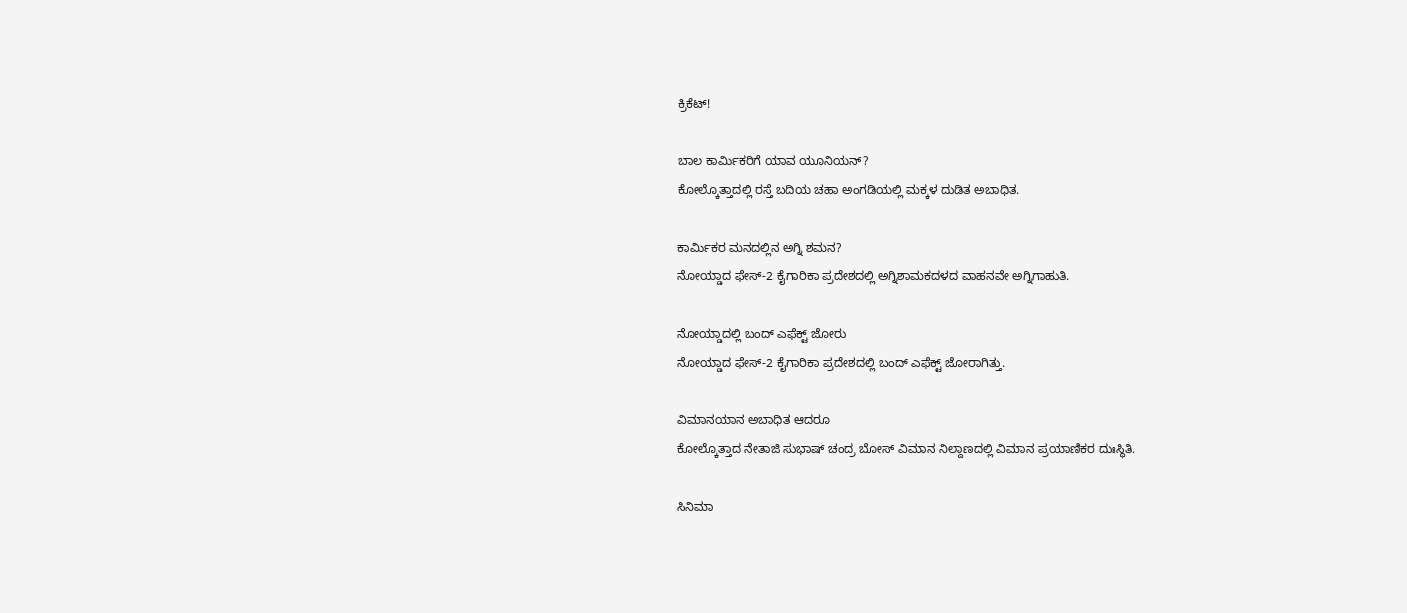ಕ್ರಿಕೆಟ್!

ಬಾಲ ಕಾರ್ಮಿಕರಿಗೆ ಯಾವ ಯೂನಿಯನ್?
ಕೋಲ್ಕೊತ್ತಾದಲ್ಲಿ ರಸ್ತೆ ಬದಿಯ ಚಹಾ ಅಂಗಡಿಯಲ್ಲಿ ಮಕ್ಕಳ ದುಡಿತ ಅಬಾಧಿತ.

ಕಾರ್ಮಿಕರ ಮನದಲ್ಲಿನ ಅಗ್ನಿ ಶಮನ?
ನೋಯ್ಡಾದ ಫೇಸ್-2 ಕೈಗಾರಿಕಾ ಪ್ರದೇಶದಲ್ಲಿ ಅಗ್ನಿಶಾಮಕದಳದ ವಾಹನವೇ ಅಗ್ನಿಗಾಹುತಿ.

ನೋಯ್ಡಾದಲ್ಲಿ ಬಂದ್ ಎಫೆಕ್ಟ್ ಜೋರು
ನೋಯ್ಡಾದ ಫೇಸ್-2 ಕೈಗಾರಿಕಾ ಪ್ರದೇಶದಲ್ಲಿ ಬಂದ್ ಎಫೆಕ್ಟ್ ಜೋರಾಗಿತ್ತು.

ವಿಮಾನಯಾನ ಅಬಾಧಿತ ಆದರೂ
ಕೋಲ್ಕೊತ್ತಾದ ನೇತಾಜಿ ಸುಭಾಷ್ ಚಂದ್ರ ಬೋಸ್ ವಿಮಾನ ನಿಲ್ದಾಣದಲ್ಲಿ ವಿಮಾನ ಪ್ರಯಾಣಿಕರ ದುಃಸ್ಥಿತಿ.

ಸಿನಿಮಾ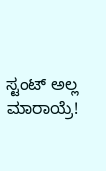ಸ್ಟಂಟ್ ಅಲ್ಲ ಮಾರಾಯ್ರೆ!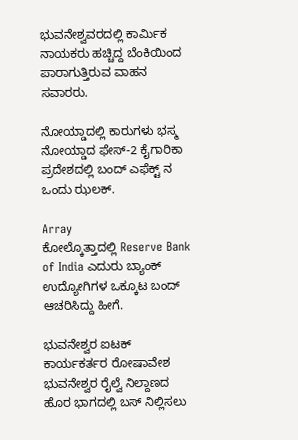ಭುವನೇಶ್ವವರದಲ್ಲಿ ಕಾರ್ಮಿಕ ನಾಯಕರು ಹಚ್ಚಿದ್ದ ಬೆಂಕಿಯಿಂದ ಪಾರಾಗುತ್ತಿರುವ ವಾಹನ ಸವಾರರು.

ನೋಯ್ಡಾದಲ್ಲಿ ಕಾರುಗಳು ಭಸ್ಮ
ನೋಯ್ಡಾದ ಫೇಸ್-2 ಕೈಗಾರಿಕಾ ಪ್ರದೇಶದಲ್ಲಿ ಬಂದ್ ಎಫೆಕ್ಟ್ ನ ಒಂದು ಝಲಕ್.

Array
ಕೋಲ್ಕೊತ್ತಾದಲ್ಲಿ Reserve Bank of India ಎದುರು ಬ್ಯಾಂಕ್ ಉದ್ಯೋಗಿಗಳ ಒಕ್ಕೂಟ ಬಂದ್ ಆಚರಿಸಿದ್ದು ಹೀಗೆ.

ಭುವನೇಶ್ವರ ಐಟಕ್ ಕಾರ್ಯಕರ್ತರ ರೋಷಾವೇಶ
ಭುವನೇಶ್ವರ ರೈಲ್ವೆ ನಿಲ್ದಾಣದ ಹೊರ ಭಾಗದಲ್ಲಿ ಬಸ್ ನಿಲ್ಲಿಸಲು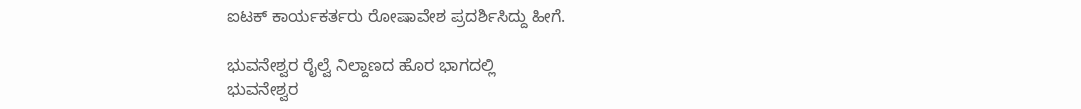ಐಟಕ್ ಕಾರ್ಯಕರ್ತರು ರೋಷಾವೇಶ ಪ್ರದರ್ಶಿಸಿದ್ದು ಹೀಗೆ.

ಭುವನೇಶ್ವರ ರೈಲ್ವೆ ನಿಲ್ದಾಣದ ಹೊರ ಭಾಗದಲ್ಲಿ
ಭುವನೇಶ್ವರ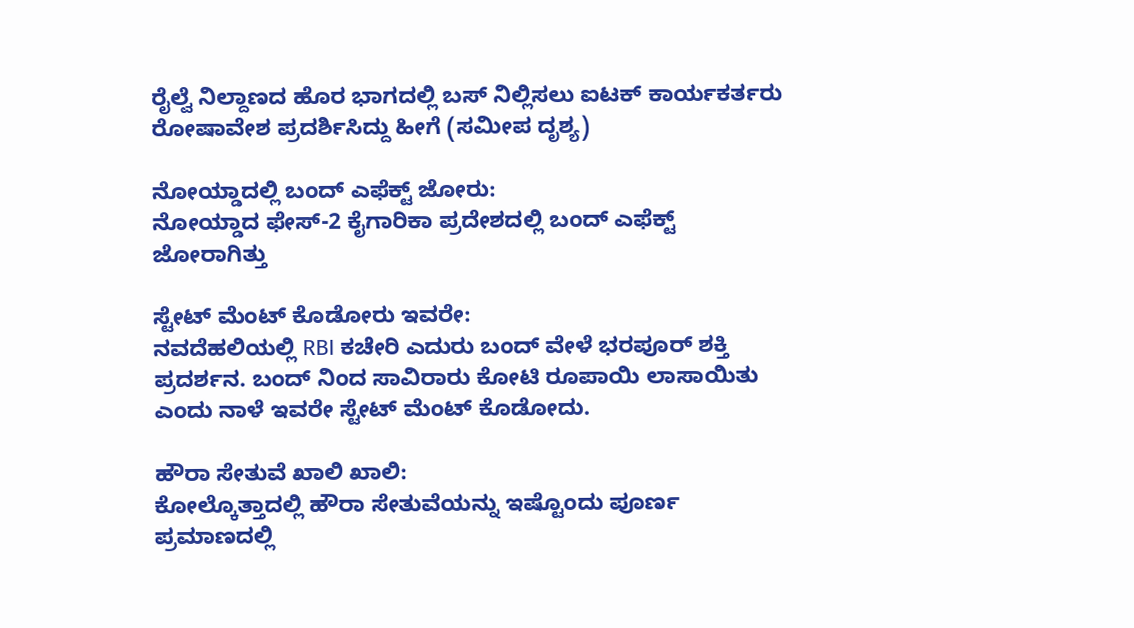ರೈಲ್ವೆ ನಿಲ್ದಾಣದ ಹೊರ ಭಾಗದಲ್ಲಿ ಬಸ್ ನಿಲ್ಲಿಸಲು ಐಟಕ್ ಕಾರ್ಯಕರ್ತರು ರೋಷಾವೇಶ ಪ್ರದರ್ಶಿಸಿದ್ದು ಹೀಗೆ (ಸಮೀಪ ದೃಶ್ಯ)

ನೋಯ್ಡಾದಲ್ಲಿ ಬಂದ್ ಎಫೆಕ್ಟ್ ಜೋರು:
ನೋಯ್ಡಾದ ಫೇಸ್-2 ಕೈಗಾರಿಕಾ ಪ್ರದೇಶದಲ್ಲಿ ಬಂದ್ ಎಫೆಕ್ಟ್ ಜೋರಾಗಿತ್ತು

ಸ್ಟೇಟ್ ಮೆಂಟ್ ಕೊಡೋರು ಇವರೇ:
ನವದೆಹಲಿಯಲ್ಲಿ RBI ಕಚೇರಿ ಎದುರು ಬಂದ್ ವೇಳೆ ಭರಪೂರ್ ಶಕ್ತಿ ಪ್ರದರ್ಶನ. ಬಂದ್ ನಿಂದ ಸಾವಿರಾರು ಕೋಟಿ ರೂಪಾಯಿ ಲಾಸಾಯಿತು ಎಂದು ನಾಳೆ ಇವರೇ ಸ್ಟೇಟ್ ಮೆಂಟ್ ಕೊಡೋದು.

ಹೌರಾ ಸೇತುವೆ ಖಾಲಿ ಖಾಲಿ:
ಕೋಲ್ಕೊತ್ತಾದಲ್ಲಿ ಹೌರಾ ಸೇತುವೆಯನ್ನು ಇಷ್ಟೊಂದು ಪೂರ್ಣ ಪ್ರಮಾಣದಲ್ಲಿ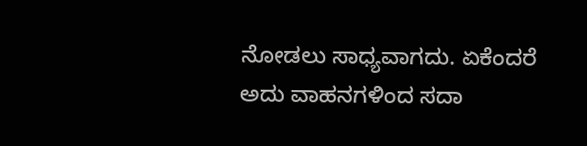ನೋಡಲು ಸಾಧ್ಯವಾಗದು. ಏಕೆಂದರೆ ಅದು ವಾಹನಗಳಿಂದ ಸದಾ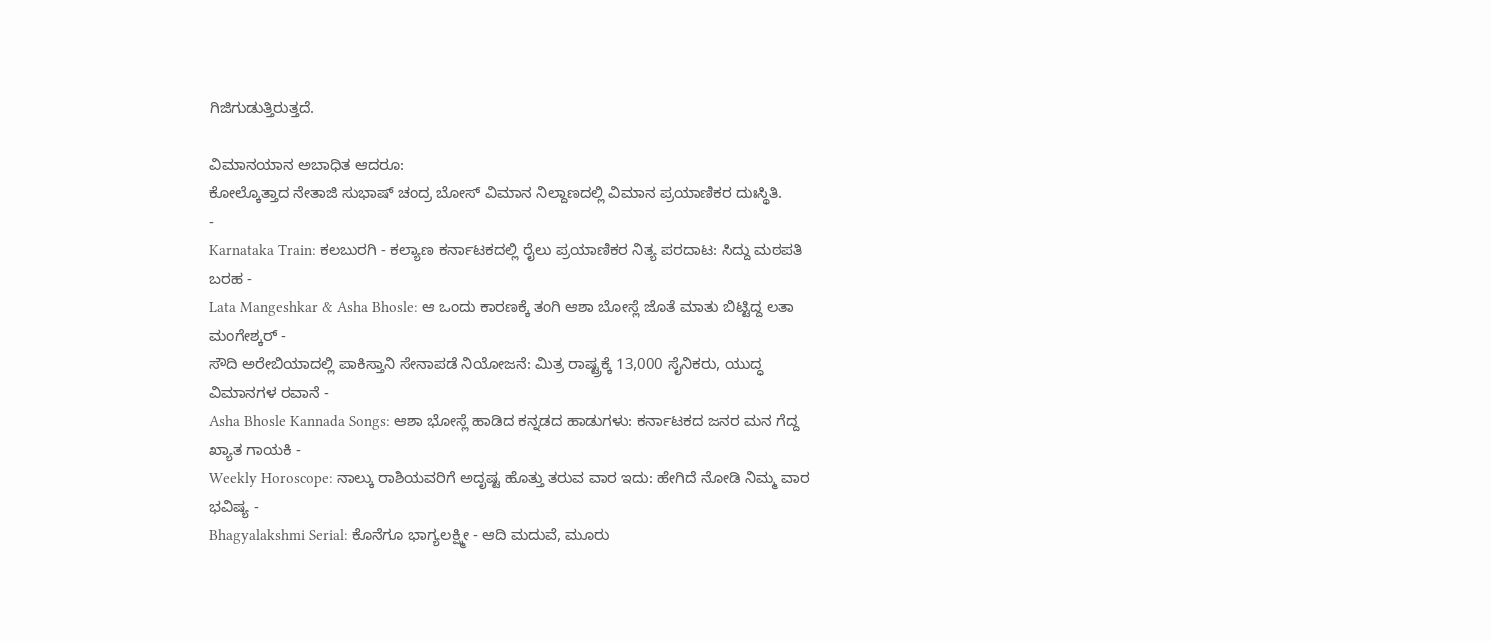ಗಿಜಿಗುಡುತ್ತಿರುತ್ತದೆ.

ವಿಮಾನಯಾನ ಅಬಾಧಿತ ಆದರೂ:
ಕೋಲ್ಕೊತ್ತಾದ ನೇತಾಜಿ ಸುಭಾಷ್ ಚಂದ್ರ ಬೋಸ್ ವಿಮಾನ ನಿಲ್ದಾಣದಲ್ಲಿ ವಿಮಾನ ಪ್ರಯಾಣಿಕರ ದುಃಸ್ಥಿತಿ.
-
Karnataka Train: ಕಲಬುರಗಿ - ಕಲ್ಯಾಣ ಕರ್ನಾಟಕದಲ್ಲಿ ರೈಲು ಪ್ರಯಾಣಿಕರ ನಿತ್ಯ ಪರದಾಟ: ಸಿದ್ದು ಮಠಪತಿ ಬರಹ -
Lata Mangeshkar & Asha Bhosle: ಆ ಒಂದು ಕಾರಣಕ್ಕೆ ತಂಗಿ ಆಶಾ ಬೋಸ್ಲೆ ಜೊತೆ ಮಾತು ಬಿಟ್ಟಿದ್ದ ಲತಾ ಮಂಗೇಶ್ಕರ್ -
ಸೌದಿ ಅರೇಬಿಯಾದಲ್ಲಿ ಪಾಕಿಸ್ತಾನಿ ಸೇನಾಪಡೆ ನಿಯೋಜನೆ: ಮಿತ್ರ ರಾಷ್ಟ್ರಕ್ಕೆ 13,000 ಸೈನಿಕರು, ಯುದ್ಧ ವಿಮಾನಗಳ ರವಾನೆ -
Asha Bhosle Kannada Songs: ಆಶಾ ಭೋಸ್ಲೆ ಹಾಡಿದ ಕನ್ನಡದ ಹಾಡುಗಳು: ಕರ್ನಾಟಕದ ಜನರ ಮನ ಗೆದ್ದ ಖ್ಯಾತ ಗಾಯಕಿ -
Weekly Horoscope: ನಾಲ್ಕು ರಾಶಿಯವರಿಗೆ ಅದೃಷ್ಟ ಹೊತ್ತು ತರುವ ವಾರ ಇದು: ಹೇಗಿದೆ ನೋಡಿ ನಿಮ್ಮ ವಾರ ಭವಿಷ್ಯ -
Bhagyalakshmi Serial: ಕೊನೆಗೂ ಭಾಗ್ಯಲಕ್ಷ್ಮೀ - ಆದಿ ಮದುವೆ, ಮೂರು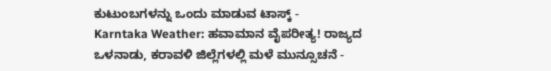ಕುಟುಂಬಗಳನ್ನು ಒಂದು ಮಾಡುವ ಟಾಸ್ಕ್ -
Karntaka Weather: ಹವಾಮಾನ ವೈಪರೀತ್ಯ! ರಾಜ್ಯದ ಒಳನಾಡು, ಕರಾವಳಿ ಜಿಲ್ಲೆಗಳಲ್ಲಿ ಮಳೆ ಮುನ್ಸೂಚನೆ -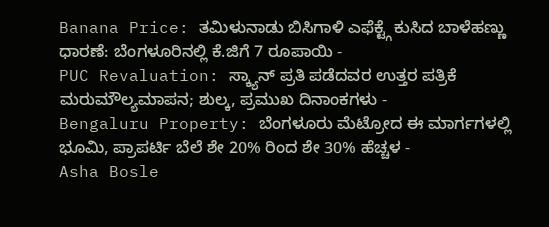Banana Price: ತಮಿಳುನಾಡು ಬಿಸಿಗಾಳಿ ಎಫೆಕ್ಟ್ಗೆ ಕುಸಿದ ಬಾಳೆಹಣ್ಣು ಧಾರಣೆ: ಬೆಂಗಳೂರಿನಲ್ಲಿ ಕೆ.ಜಿಗೆ 7 ರೂಪಾಯಿ -
PUC Revaluation: ಸ್ಕ್ಯಾನ್ ಪ್ರತಿ ಪಡೆದವರ ಉತ್ತರ ಪತ್ರಿಕೆ ಮರುಮೌಲ್ಯಮಾಪನ; ಶುಲ್ಕ, ಪ್ರಮುಖ ದಿನಾಂಕಗಳು -
Bengaluru Property: ಬೆಂಗಳೂರು ಮೆಟ್ರೋದ ಈ ಮಾರ್ಗಗಳಲ್ಲಿ ಭೂಮಿ, ಪ್ರಾಪರ್ಟಿ ಬೆಲೆ ಶೇ 20% ರಿಂದ ಶೇ 30% ಹೆಚ್ಚಳ -
Asha Bosle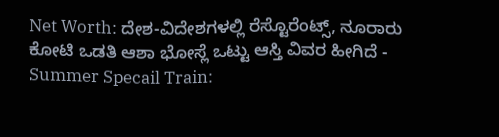Net Worth: ದೇಶ-ವಿದೇಶಗಳಲ್ಲಿ ರೆಸ್ಟೊರೆಂಟ್ಸ್, ನೂರಾರು ಕೋಟಿ ಒಡತಿ ಆಶಾ ಭೋಸ್ಲೆ ಒಟ್ಟು ಆಸ್ತಿ ವಿವರ ಹೀಗಿದೆ -
Summer Specail Train: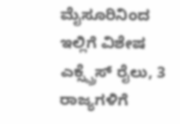ಮೈಸೂರಿನಿಂದ ಇಲ್ಲಿಗೆ ವಿಶೇಷ ಎಕ್ಸ್ಪ್ರೆಸ್ ರೈಲು, 3 ರಾಜ್ಯಗಳಿಗೆ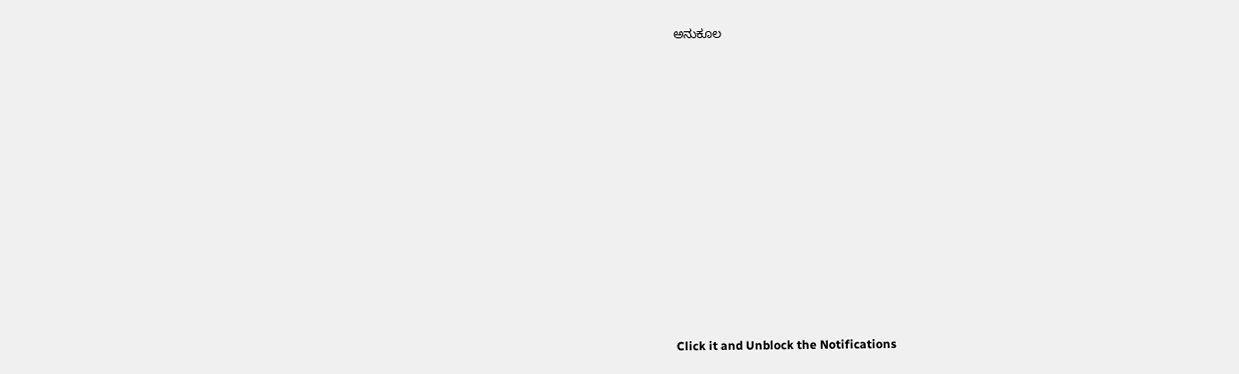ಅನುಕೂಲ












Click it and Unblock the Notifications